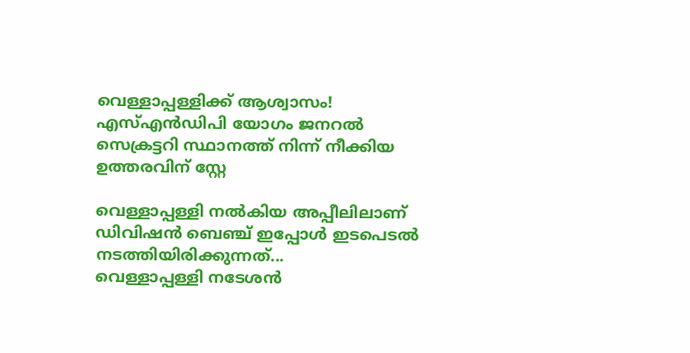വെള്ളാപ്പള്ളിക്ക് ആശ്വാസം! എസ്എൻഡിപി യോഗം ജനറൽ സെക്രട്ടറി സ്ഥാനത്ത് നിന്ന് നീക്കിയ ഉത്തരവിന് സ്റ്റേ

വെള്ളാപ്പള്ളി നൽകിയ അപ്പീലിലാണ് ഡിവിഷൻ ബെഞ്ച് ഇപ്പോൾ ഇടപെടൽ നടത്തിയിരിക്കുന്നത്...
വെള്ളാപ്പള്ളി നടേശൻ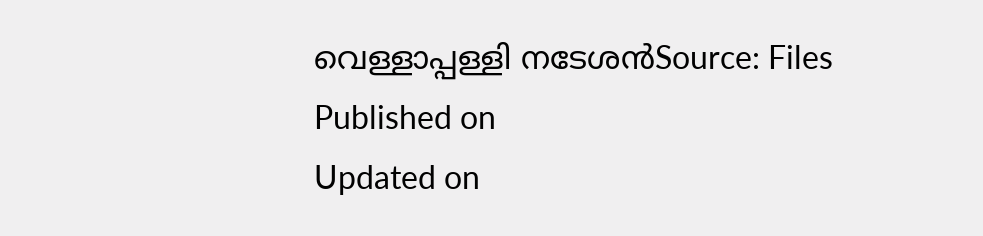വെള്ളാപ്പള്ളി നടേശൻSource: Files
Published on
Updated on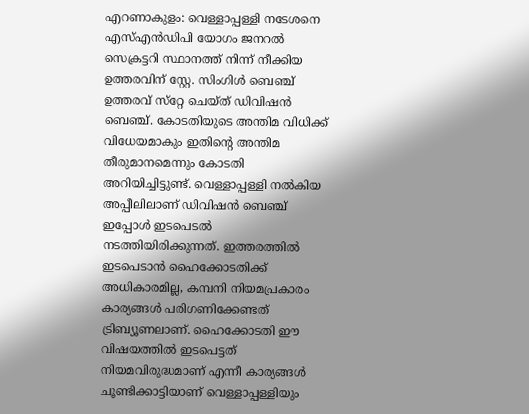എറണാകുളം: വെള്ളാപ്പള്ളി നടേശനെ എസ്എൻഡിപി യോഗം ജനറൽ സെക്രട്ടറി സ്ഥാനത്ത് നിന്ന് നീക്കിയ ഉത്തരവിന് സ്റ്റേ. സിംഗിള്‍ ബെഞ്ച് ഉത്തരവ് സ്‌റ്റേ ചെയ്ത് ഡിവിഷന്‍ ബെഞ്ച്. കോടതിയുടെ അന്തിമ വിധിക്ക് വിധേയമാകും ഇതിൻ്റെ അന്തിമ തീരുമാനമെന്നും കോടതി അറിയിച്ചിട്ടുണ്ട്. വെള്ളാപ്പള്ളി നൽകിയ അപ്പീലിലാണ് ഡിവിഷൻ ബെഞ്ച് ഇപ്പോൾ ഇടപെടൽ നടത്തിയിരിക്കുന്നത്. ഇത്തരത്തിൽ ഇടപെടാൻ ഹൈക്കോടതിക്ക് അധികാരമില്ല, കമ്പനി നിയമപ്രകാരം കാര്യങ്ങൾ പരിഗണിക്കേണ്ടത് ട്രിബ്യൂണലാണ്. ഹൈക്കോടതി ഈ വിഷയത്തിൽ ഇടപെട്ടത് നിയമവിരുദ്ധമാണ് എന്നീ കാര്യങ്ങൾ ചൂണ്ടിക്കാട്ടിയാണ് വെള്ളാപ്പള്ളിയും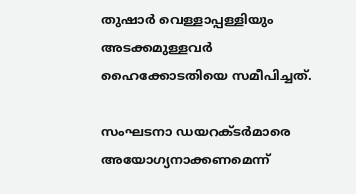തുഷാർ വെള്ളാപ്പള്ളിയും അടക്കമുള്ളവർ ഹൈക്കോടതിയെ സമീപിച്ചത്.

സംഘടനാ ഡയറക്ടര്‍മാരെ അയോഗ്യനാക്കണമെന്ന്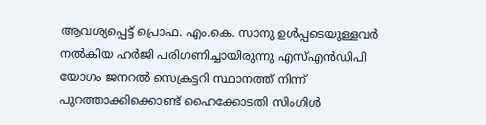ആവശ്യപ്പെട്ട് പ്രൊഫ. എം.കെ. സാനു ഉൾപ്പടെയുള്ളവർ നൽകിയ ഹർജി പരിഗണിച്ചായിരുന്നു എസ്എൻഡിപി യോഗം ജനറൽ സെക്രട്ടറി സ്ഥാനത്ത് നിന്ന് പുറത്താക്കിക്കൊണ്ട് ഹൈക്കോടതി സിംഗിൾ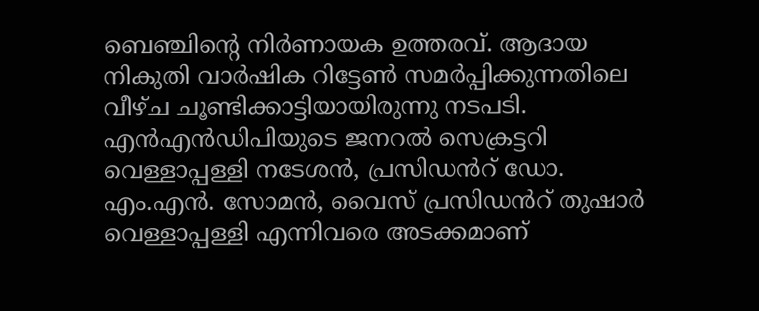ബെഞ്ചിൻ്റെ നിർണായക ഉത്തരവ്. ആദായ നികുതി വാര്‍ഷിക റിട്ടേണ്‍ സമര്‍പ്പിക്കുന്നതിലെ വീഴ്‌ച ചൂണ്ടിക്കാട്ടിയായിരുന്നു നടപടി. എൻഎൻഡിപിയുടെ ജനറൽ സെക്രട്ടറി വെള്ളാപ്പള്ളി നടേശൻ, പ്രസിഡൻറ് ഡോ. എം.എന്‍. സോമന്‍, വൈസ്‌ പ്രസിഡൻറ് തുഷാര്‍ വെള്ളാപ്പള്ളി എന്നിവരെ അടക്കമാണ്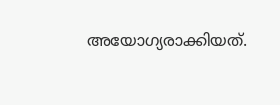അയോഗ്യരാക്കിയത്.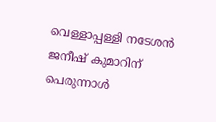വെള്ളാപ്പള്ളി നടേശൻ
ജനീഷ് കുമാറിന് പെരുന്നാൾ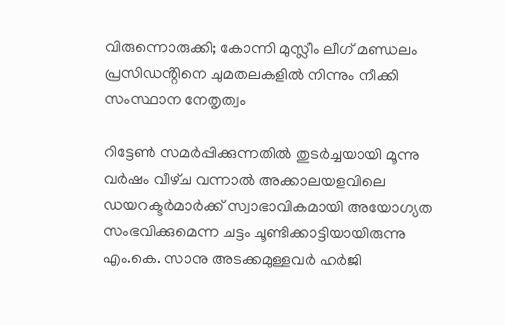വിരുന്നൊരുക്കി; കോന്നി മുസ്ലീം ലീഗ് മണ്ഡലം പ്രസിഡൻ്റിനെ ചുമതലകളിൽ നിന്നും നീക്കി സംസ്ഥാന നേതൃത്വം

റിട്ടേണ്‍ സമര്‍പ്പിക്കുന്നതില്‍ തുടര്‍ച്ചയായി മൂന്നു വർഷം വീഴ്‌ച വന്നാല്‍ അക്കാലയളവിലെ ഡയറക്ടര്‍മാര്‍ക്ക്‌ സ്വാഭാവികമായി അയോഗ്യത സംഭവിക്കുമെന്ന ചട്ടം ചൂണ്ടിക്കാട്ടിയായിരുന്നു എം.കെ. സാനു അടക്കമുള്ളവർ ഹർജി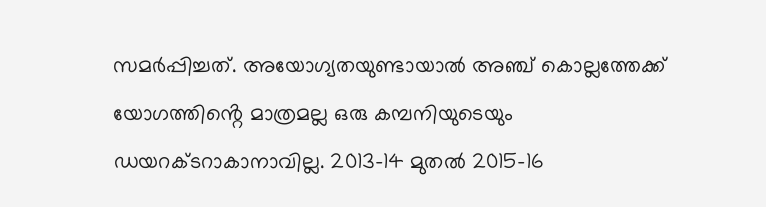സമർപ്പിച്ചത്. അയോഗ്യതയുണ്ടായാൽ അഞ്ച് കൊല്ലത്തേക്ക്‌ യോഗത്തിൻ്റെ മാത്രമല്ല ഒരു കമ്പനിയുടെയും ഡയറക്ടറാകാനാവില്ല. 2013-14 മുതല്‍ 2015-16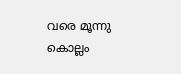വരെ മൂന്നു കൊല്ലം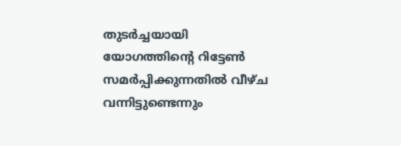തുടര്‍ച്ചയായി യോഗത്തിൻ്റെ റിട്ടേണ്‍ സമര്‍പ്പിക്കുന്നതില്‍ വീഴ്‌ച വന്നിട്ടുണ്ടെന്നും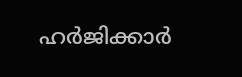ഹർജിക്കാർ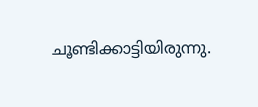ചൂണ്ടിക്കാട്ടിയിരുന്നു.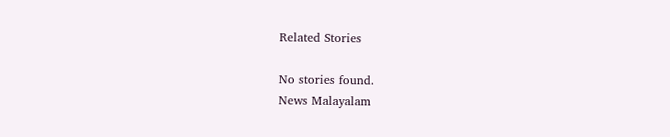Related Stories

No stories found.
News Malayalam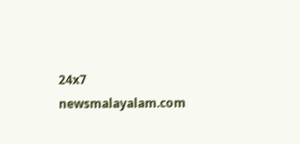24x7
newsmalayalam.com